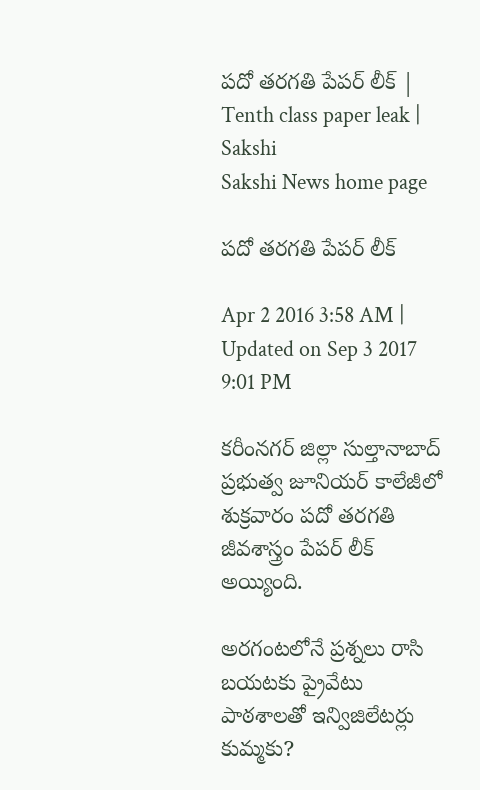పదో తరగతి పేపర్ లీక్ | Tenth class paper leak | Sakshi
Sakshi News home page

పదో తరగతి పేపర్ లీక్

Apr 2 2016 3:58 AM | Updated on Sep 3 2017 9:01 PM

కరీంనగర్ జిల్లా సుల్తానాబాద్ ప్రభుత్వ జూనియర్ కాలేజీలో శుక్రవారం పదో తరగతి జీవశాస్త్రం పేపర్ లీక్ అయ్యింది.

అరగంటలోనే ప్రశ్నలు రాసి బయటకు ప్రైవేటు పాఠశాలతో ఇన్విజిలేటర్లు కుమ్మకు?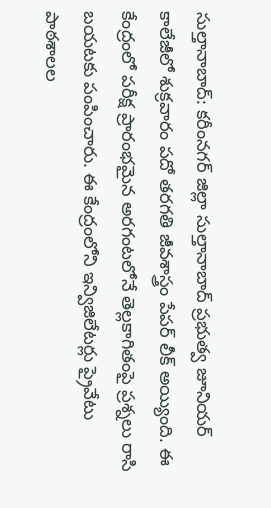సుల్తానాబాద్: కరీంనగర్ జిల్లా సుల్తానాబాద్ ప్రభుత్వ జూనియర్ కాలేజీలో శుక్రవారం పదో తరగతి జీవశాస్త్రం పేపర్ లీక్ అయ్యింది. ఈ కేంద్రంలో పరీక్ష ప్రారంభమైన అరగంటలోనే తెల్లకాగితంపై ప్రశ్నలు రాసి బయటకు పంపించారు. ఈ కేంద్రంలోని ఇన్విజిలేటర్లు ప్రైవేటు పాఠశాలల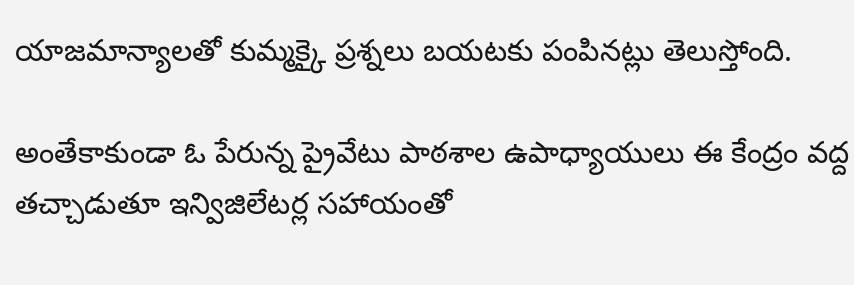యాజమాన్యాలతో కుమ్మక్కై ప్రశ్నలు బయటకు పంపినట్లు తెలుస్తోంది.

అంతేకాకుండా ఓ పేరున్న ప్రైవేటు పాఠశాల ఉపాధ్యాయులు ఈ కేంద్రం వద్ద తచ్చాడుతూ ఇన్విజిలేటర్ల సహాయంతో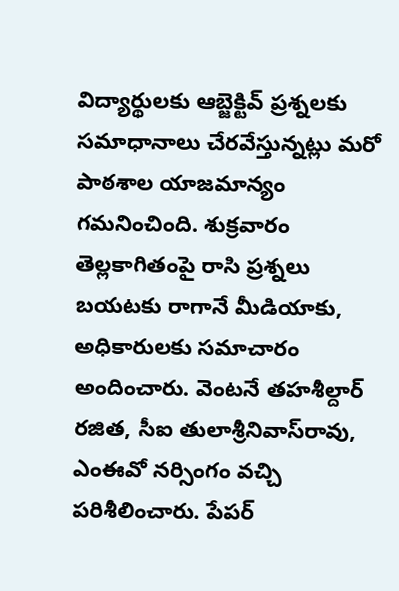విద్యార్థులకు ఆబ్జెక్టివ్ ప్రశ్నలకు సమాధానాలు చేరవేస్తున్నట్లు మరో పాఠశాల యాజమాన్యం గమనించింది. శుక్రవారం తెల్లకాగితంపై రాసి ప్రశ్నలు బయటకు రాగానే మీడియాకు, అధికారులకు సమాచారం అందించారు. వెంటనే తహశీల్దార్ రజిత, సీఐ తులాశ్రీనివాస్‌రావు,  ఎంఈవో నర్సింగం వచ్చి పరిశీలించారు. పేపర్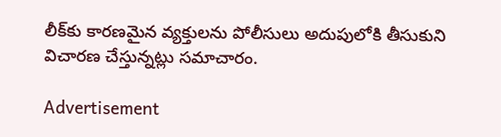లీక్‌కు కారణమైన వ్యక్తులను పోలీసులు అదుపులోకి తీసుకుని విచారణ చేస్తున్నట్లు సమాచారం.

Advertisement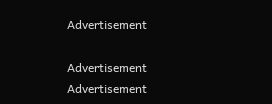Advertisement

Advertisement
Advertisement